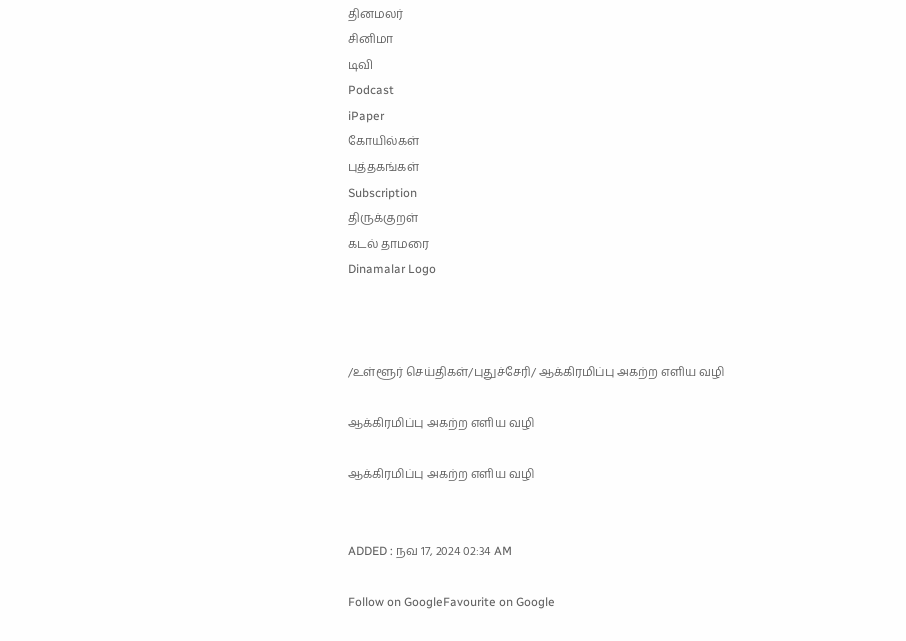தினமலர்
சினிமா
டிவி
Podcast
iPaper
கோயில்கள்
புத்தகங்கள்
Subscription
திருக்குறள்
கடல் தாமரை
Dinamalar Logo



/உள்ளூர் செய்திகள்/புதுச்சேரி/ ஆக்கிரமிப்பு அகற்ற எளிய வழி

ஆக்கிரமிப்பு அகற்ற எளிய வழி

ஆக்கிரமிப்பு அகற்ற எளிய வழி


ADDED : நவ 17, 2024 02:34 AM

Follow on GoogleFavourite on Google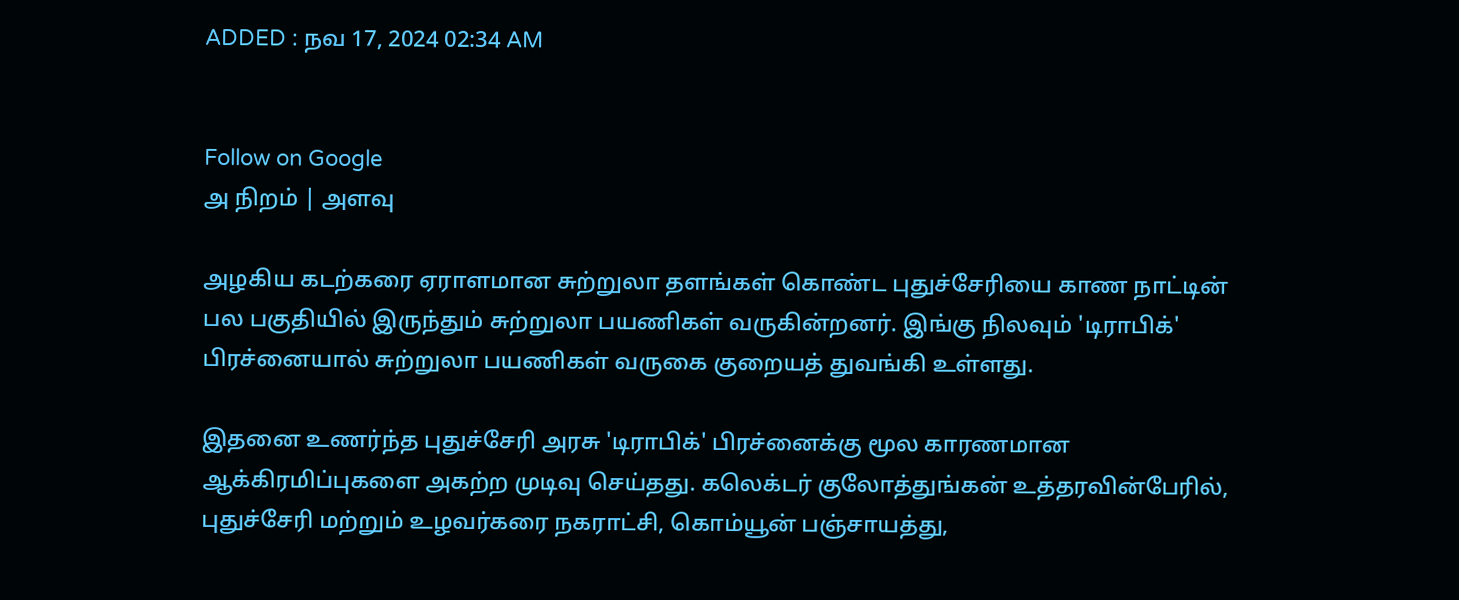ADDED : நவ 17, 2024 02:34 AM


Follow on Google
அ நிறம் | அளவு

அழகிய கடற்கரை ஏராளமான சுற்றுலா தளங்கள் கொண்ட புதுச்சேரியை காண நாட்டின் பல பகுதியில் இருந்தும் சுற்றுலா பயணிகள் வருகின்றனர். இங்கு நிலவும் 'டிராபிக்' பிரச்னையால் சுற்றுலா பயணிகள் வருகை குறையத் துவங்கி உள்ளது.

இதனை உணர்ந்த புதுச்சேரி அரசு 'டிராபிக்' பிரச்னைக்கு மூல காரணமான ஆக்கிரமிப்புகளை அகற்ற முடிவு செய்தது. கலெக்டர் குலோத்துங்கன் உத்தரவின்பேரில், புதுச்சேரி மற்றும் உழவர்கரை நகராட்சி, கொம்யூன் பஞ்சாயத்து,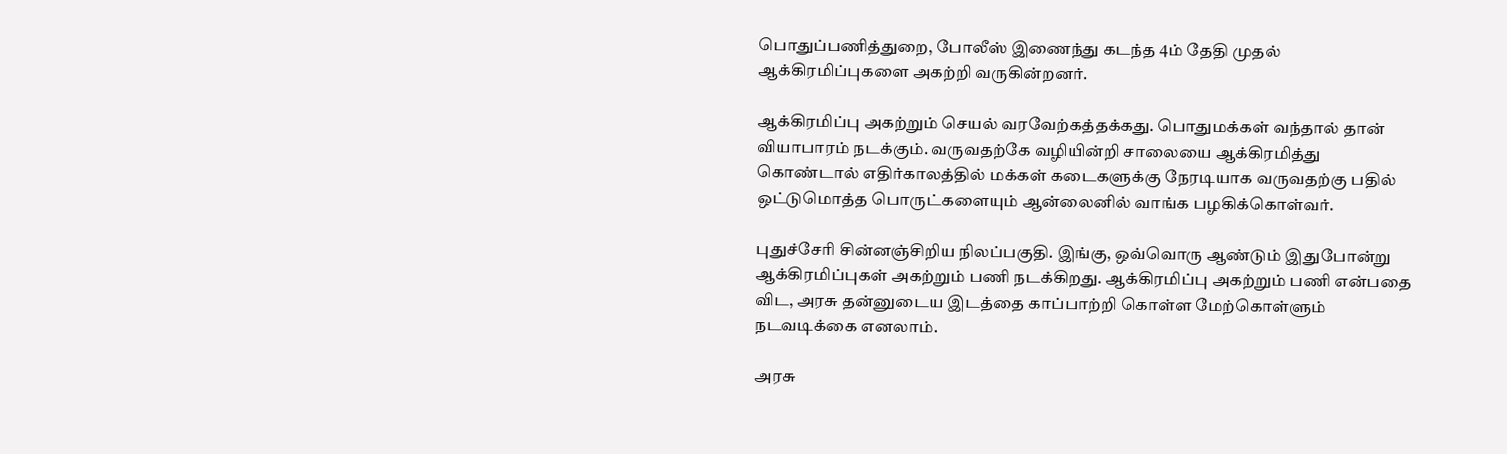பொதுப்பணித்துறை, போலீஸ் இணைந்து கடந்த 4ம் தேதி முதல் ஆக்கிரமிப்புகளை அகற்றி வருகின்றனர்.

ஆக்கிரமிப்பு அகற்றும் செயல் வரவேற்கத்தக்கது. பொதுமக்கள் வந்தால் தான் வியாபாரம் நடக்கும். வருவதற்கே வழியின்றி சாலையை ஆக்கிரமித்து கொண்டால் எதிர்காலத்தில் மக்கள் கடைகளுக்கு நேரடியாக வருவதற்கு பதில் ஒட்டுமொத்த பொருட்களையும் ஆன்லைனில் வாங்க பழகிக்கொள்வர்.

புதுச்சேரி சின்னஞ்சிறிய நிலப்பகுதி. இங்கு, ஒவ்வொரு ஆண்டும் இதுபோன்று ஆக்கிரமிப்புகள் அகற்றும் பணி நடக்கிறது. ஆக்கிரமிப்பு அகற்றும் பணி என்பதை விட, அரசு தன்னுடைய இடத்தை காப்பாற்றி கொள்ள மேற்கொள்ளும் நடவடிக்கை எனலாம்.

அரசு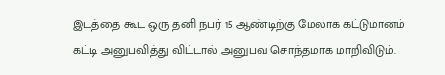இடத்தை கூட ஒரு தனி நபர் 15 ஆண்டிற்கு மேலாக கட்டுமானம் கட்டி அனுபவித்து விட்டால் அனுபவ சொந்தமாக மாறிவிடும்.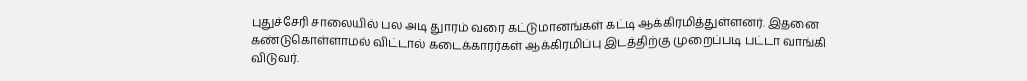புதுச்சேரி சாலையில் பல அடி துாரம் வரை கட்டுமானங்கள் கட்டி ஆக்கிரமித்துள்ளனர். இதனை கண்டுகொள்ளாமல் விட்டால் கடைக்காரர்கள் ஆக்கிரமிப்பு இடத்திற்கு முறைப்படி பட்டா வாங்கி விடுவர்.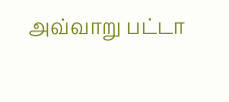அவ்வாறு பட்டா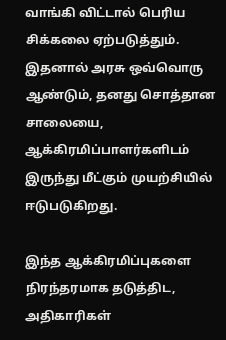வாங்கி விட்டால் பெரிய சிக்கலை ஏற்படுத்தும். இதனால் அரசு ஒவ்வொரு ஆண்டும், தனது சொத்தான சாலையை, ஆக்கிரமிப்பாளர்களிடம் இருந்து மீட்கும் முயற்சியில் ஈடுபடுகிறது.

இந்த ஆக்கிரமிப்புகளை நிரந்தரமாக தடுத்திட, அதிகாரிகள்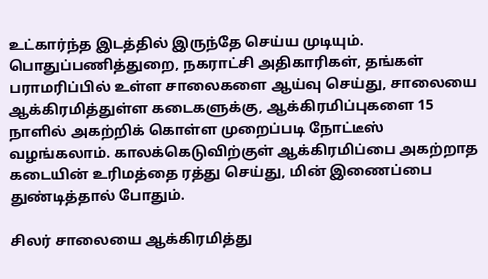உட்கார்ந்த இடத்தில் இருந்தே செய்ய முடியும். பொதுப்பணித்துறை, நகராட்சி அதிகாரிகள், தங்கள் பராமரிப்பில் உள்ள சாலைகளை ஆய்வு செய்து, சாலையை ஆக்கிரமித்துள்ள கடைகளுக்கு, ஆக்கிரமிப்புகளை 15 நாளில் அகற்றிக் கொள்ள முறைப்படி நோட்டீஸ் வழங்கலாம். காலக்கெடுவிற்குள் ஆக்கிரமிப்பை அகற்றாத கடையின் உரிமத்தை ரத்து செய்து, மின் இணைப்பை துண்டித்தால் போதும்.

சிலர் சாலையை ஆக்கிரமித்து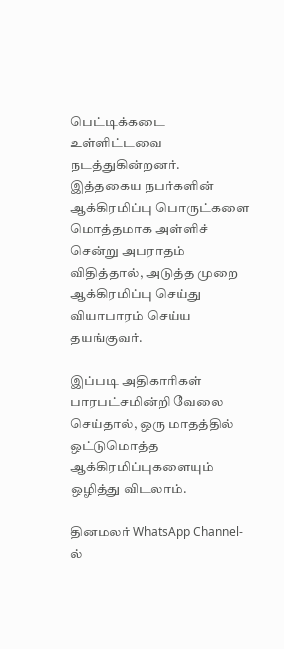பெட்டிக்கடை உள்ளிட்டவை நடத்துகின்றனர். இத்தகைய நபர்களின் ஆக்கிரமிப்பு பொருட்களை மொத்தமாக அள்ளிச் சென்று அபராதம் விதித்தால், அடுத்த முறை ஆக்கிரமிப்பு செய்து வியாபாரம் செய்ய தயங்குவர்.

இப்படி அதிகாரிகள் பாரபட்சமின்றி வேலை செய்தால், ஒரு மாதத்தில் ஒட்டுமொத்த ஆக்கிரமிப்புகளையும் ஒழித்து விடலாம்.

தினமலர் WhatsApp Channel-ல்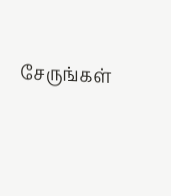சேருங்கள்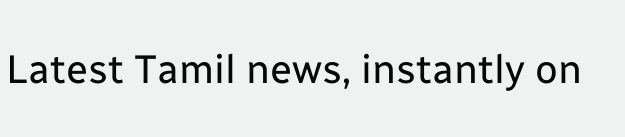Latest Tamil news, instantly on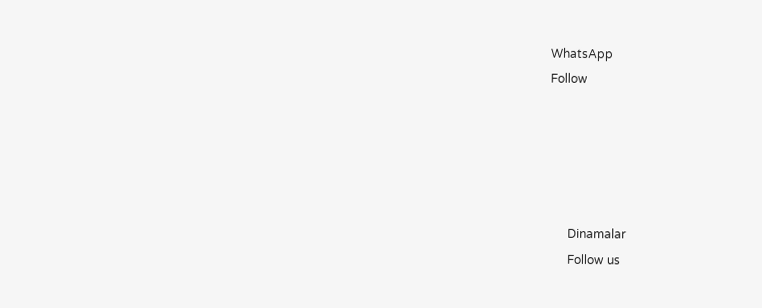WhatsApp
Follow





      Dinamalar
      Follow us